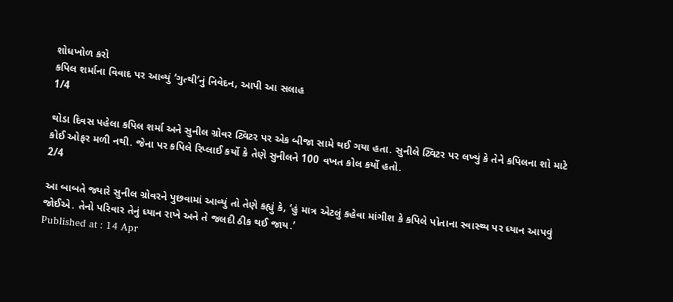શોધખોળ કરો
કપિલ શર્માના વિવાદ પર આવ્યું ‘ગુત્થી’નું નિવેદન, આપી આ સલાહ
1/4

થોડા દિવસ પહેલા કપિલ શર્મા અને સુનીલ ગ્રોવર ટ્વિટર પર એક બીજા સામે થઈ ગયા હતા. સુનીલે ટ્વિટર પર લખ્યું કે તેને કપિલના શો માટે કોઈ ઓફર મળી નથી. જેના પર કપિલે રિપ્લાઈ કર્યો કે તેણે સુનીલને 100 વખત કોલ કર્યો હતો.
2/4

આ બાબતે જ્યારે સુનીલ ગ્રોવરને પુછવામાં આવ્યું તો તેણે કહ્યું કે, ‘હું માત્ર એટલું કહેવા માંગીશ કે કપિલે પોતાના સ્વાસ્થ્ય પર ધ્યાન આપવું જોઈએ. તેનો પરિવાર તેનું ધ્યાન રાખે અને તે જલદી ઠીક થઈ જાય.’
Published at : 14 Apr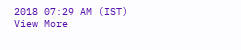2018 07:29 AM (IST)
View More